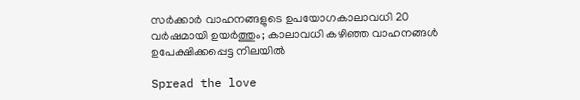സര്‍ക്കാര്‍ വാഹനങ്ങളുടെ ഉപയോഗകാലാവധി 20 വര്‍ഷമായി ഉയര്‍ത്തും; കാലാവധി കഴിഞ്ഞ വാഹനങ്ങൾ ഉപേക്ഷിക്കപ്പെട്ട നിലയിൽ

Spread the love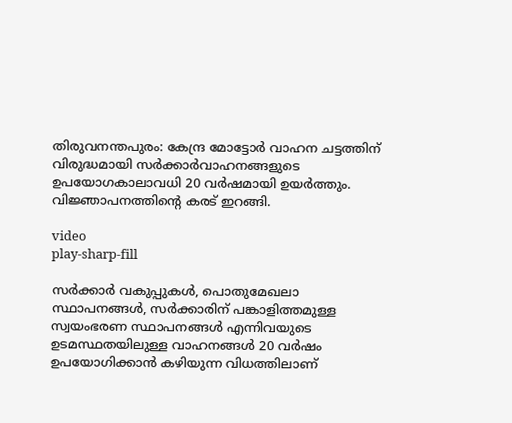തിരുവനന്തപുരം: കേന്ദ്ര മോട്ടോര്‍ വാഹന ചട്ടത്തിന് വിരുദ്ധമായി സര്‍ക്കാര്‍വാഹനങ്ങളുടെ ഉപയോഗകാലാവധി 20 വര്‍ഷമായി ഉയര്‍ത്തും. വിജ്ഞാപനത്തിന്റെ കരട് ഇറങ്ങി.

video
play-sharp-fill

സര്‍ക്കാര്‍ വകുപ്പുകള്‍, പൊതുമേഖലാ സ്ഥാപനങ്ങള്‍, സര്‍ക്കാരിന് പങ്കാളിത്തമുള്ള സ്വയംഭരണ സ്ഥാപനങ്ങള്‍ എന്നിവയുടെ ഉടമസ്ഥതയിലുള്ള വാഹനങ്ങള്‍ 20 വര്‍ഷം ഉപയോഗിക്കാന്‍ കഴിയുന്ന വിധത്തിലാണ്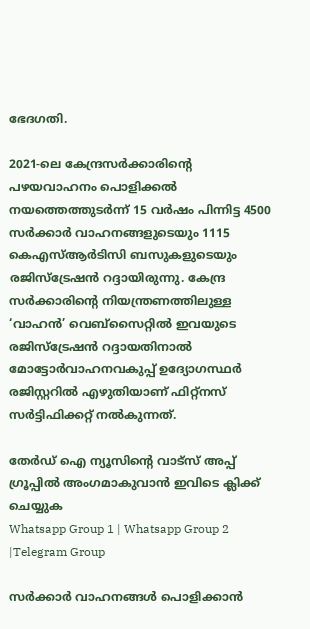ഭേദഗതി.

2021-ലെ കേന്ദ്രസര്‍ക്കാരിന്റെ പഴയവാഹനം പൊളിക്കല്‍ നയത്തെത്തുടര്‍ന്ന് 15 വര്‍ഷം പിന്നിട്ട 4500 സര്‍ക്കാര്‍ വാഹനങ്ങളുടെയും 1115 കെഎസ്ആര്‍ടിസി ബസുകളുടെയും രജിസ്ട്രേഷന്‍ റദ്ദായിരുന്നു. കേന്ദ്ര സര്‍ക്കാരിന്റെ നിയന്ത്രണത്തിലുള്ള ‘വാഹന്‍’ വെബ്സൈറ്റില്‍ ഇവയുടെ രജിസ്ട്രേഷന്‍ റദ്ദായതിനാല്‍ മോട്ടോര്‍വാഹനവകുപ്പ് ഉദ്യോഗസ്ഥര്‍ രജിസ്റ്ററില്‍ എഴുതിയാണ് ഫിറ്റ്നസ് സര്‍ട്ടിഫിക്കറ്റ് നല്‍കുന്നത്.

തേർഡ് ഐ ന്യൂസിന്റെ വാട്സ് അപ്പ് ഗ്രൂപ്പിൽ അംഗമാകുവാൻ ഇവിടെ ക്ലിക്ക് ചെയ്യുക
Whatsapp Group 1 | Whatsapp Group 2 |Telegram Group

സര്‍ക്കാര്‍ വാഹനങ്ങള്‍ പൊളിക്കാന്‍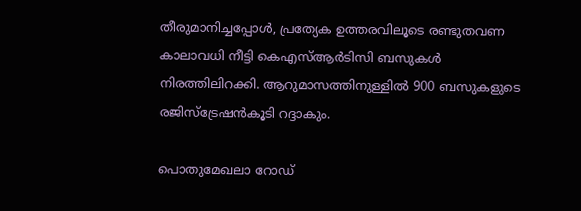തീരുമാനിച്ചപ്പോള്‍, പ്രത്യേക ഉത്തരവിലൂടെ രണ്ടുതവണ കാലാവധി നീട്ടി കെഎസ്ആര്‍ടിസി ബസുകള്‍ നിരത്തിലിറക്കി. ആറുമാസത്തിനുള്ളില്‍ 900 ബസുകളുടെ രജിസ്ട്രേഷന്‍കൂടി റദ്ദാകും.

പൊതുമേഖലാ റോഡ്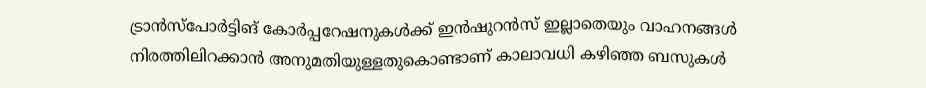ട്രാന്‍സ്‌പോര്‍ട്ടിങ് കോര്‍പ്പറേഷനുകള്‍ക്ക് ഇന്‍ഷുറന്‍സ് ഇല്ലാതെയും വാഹനങ്ങള്‍ നിരത്തിലിറക്കാന്‍ അനുമതിയുള്ളതുകൊണ്ടാണ് കാലാവധി കഴിഞ്ഞ ബസുകള്‍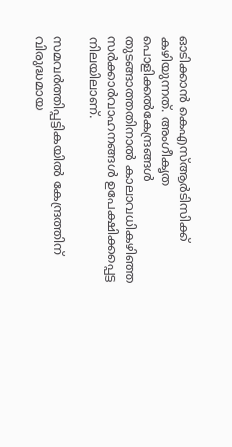ഓടിക്കാന്‍ കെഎസ്ആര്‍ടിസിക്ക് കഴിയുന്നത്. അംഗീകൃത പൊളിക്കല്‍കേന്ദ്രങ്ങള്‍ തുടങ്ങാത്തതിനാല്‍ കാലാവധികഴിഞ്ഞ സര്‍ക്കാര്‍വാഹനങ്ങള്‍ ഉപേക്ഷിക്കപ്പെട്ട നിലയിലാണ്.

സമവര്‍ത്തിപ്പട്ടികയില്‍ കേന്ദ്രത്തിന് വിരുദ്ധമായ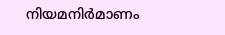നിയമനിര്‍മാണം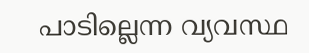പാടില്ലെന്ന വ്യവസ്ഥ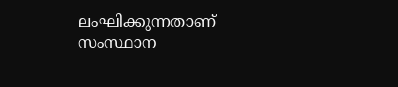ലംഘിക്കുന്നതാണ് സംസ്ഥാന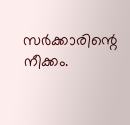സര്‍ക്കാരിന്റെ നീക്കം.